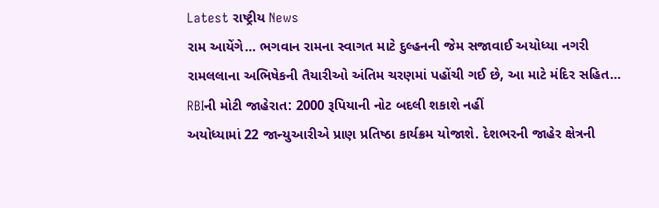Latest રાષ્ટ્રીય News
રામ આયેંગે… ભગવાન રામના સ્વાગત માટે દુલ્હનની જેમ સજાવાઈ અયોધ્યા નગરી
રામલલાના અભિષેકની તૈયારીઓ અંતિમ ચરણમાં પહોંચી ગઈ છે, આ માટે મંદિર સહિત…
RBIની મોટી જાહેરાત: 2000 રૂપિયાની નોટ બદલી શકાશે નહીં
અયોધ્યામાં 22 જાન્યુઆરીએ પ્રાણ પ્રતિષ્ઠા કાર્યક્રમ યોજાશે. દેશભરની જાહેર ક્ષેત્રની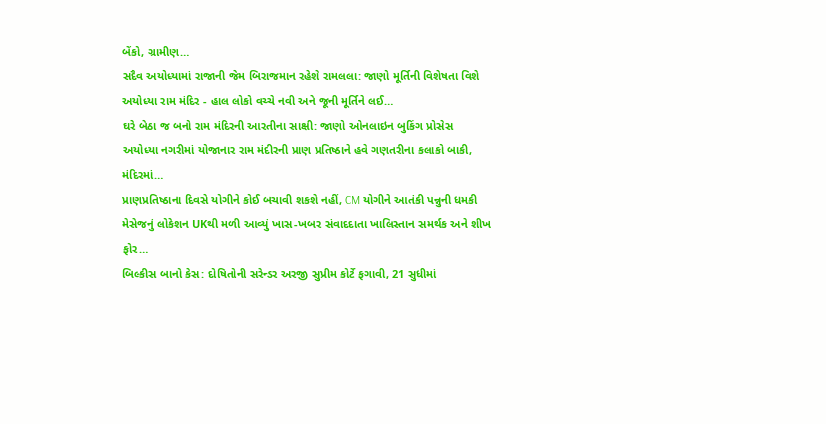બેંકો, ગ્રામીણ…
સદૈવ અયોધ્યામાં રાજાની જેમ બિરાજમાન રહેશે રામલલા: જાણો મૂર્તિની વિશેષતા વિશે
અયોધ્યા રામ મંદિર - હાલ લોકો વચ્ચે નવી અને જૂની મૂર્તિને લઈ…
ઘરે બેઠા જ બનો રામ મંદિરની આરતીના સાક્ષી: જાણો ઓનલાઇન બુકિંગ પ્રોસેસ
અયોધ્યા નગરીમાં યોજાનાર રામ મંદીરની પ્રાણ પ્રતિષ્ઠાને હવે ગણતરીના કલાકો બાકી, મંદિરમાં…
પ્રાણપ્રતિષ્ઠાના દિવસે યોગીને કોઈ બચાવી શકશે નહીં, CM યોગીને આતંકી પન્નુની ધમકી
મેસેજનું લોકેશન UKથી મળી આવ્યું ખાસ-ખબર સંવાદદાતા ખાલિસ્તાન સમર્થક અને શીખ ફોર…
બિલ્કીસ બાનો કેસ: દોષિતોની સરેન્ડર અરજી સુપ્રીમ કોર્ટે ફગાવી, 21 સુધીમાં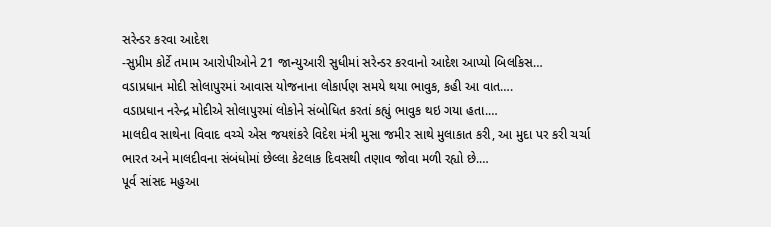સરેન્ડર કરવા આદેશ
-સુપ્રીમ કોર્ટે તમામ આરોપીઓને 21 જાન્યુઆરી સુધીમાં સરેન્ડર કરવાનો આદેશ આપ્યો બિલકિસ…
વડાપ્રધાન મોદી સોલાપુરમાં આવાસ યોજનાના લોકાર્પણ સમયે થયા ભાવુક, કહી આ વાત….
વડાપ્રધાન નરેન્દ્ર મોદીએ સોલાપુરમાં લોકોને સંબોધિત કરતાં કહ્યું ભાવુક થઇ ગયા હતા.…
માલદીવ સાથેના વિવાદ વચ્ચે એસ જયશંકરે વિદેશ મંત્રી મુસા જમીર સાથે મુલાકાત કરી, આ મુદા પર કરી ચર્ચા
ભારત અને માલદીવના સંબંધોમાં છેલ્લા કેટલાક દિવસથી તણાવ જોવા મળી રહ્યો છે.…
પૂર્વ સાંસદ મહુઆ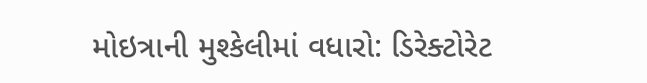મોઇત્રાની મુશ્કેલીમાં વધારો: ડિરેક્ટોરેટ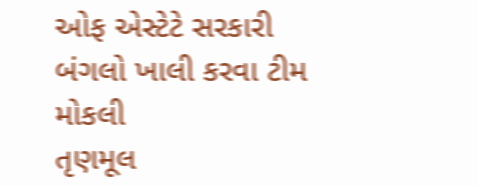ઓફ એસ્ટેટે સરકારી બંગલો ખાલી કરવા ટીમ મોકલી
તૃણમૂલ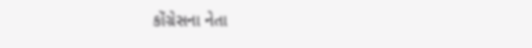કોંગ્રેસના નેતા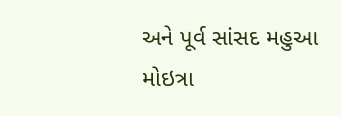અને પૂર્વ સાંસદ મહુઆ મોઇત્રા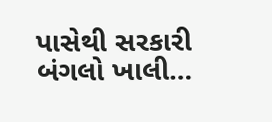પાસેથી સરકારી બંગલો ખાલી…